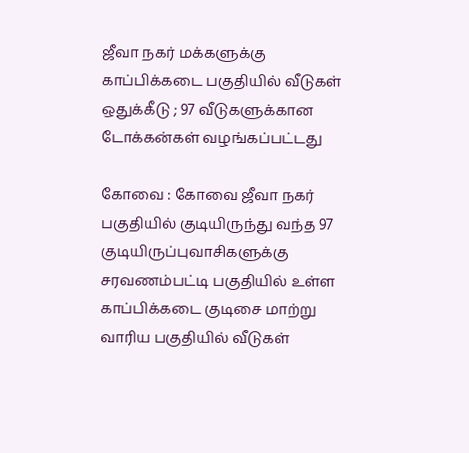ஜீவா நகர் மக்களுக்கு காப்பிக்கடை பகுதியில் வீடுகள் ஒதுக்கீடு ; 97 வீடுகளுக்கான டோக்கன்கள் வழங்கப்பட்டது

கோவை : கோவை ஜீவா நகர் பகுதியில் குடியிருந்து வந்த 97 குடியிருப்புவாசிகளுக்கு சரவணம்பட்டி பகுதியில் உள்ள காப்பிக்கடை குடிசை மாற்று வாரிய பகுதியில் வீடுகள்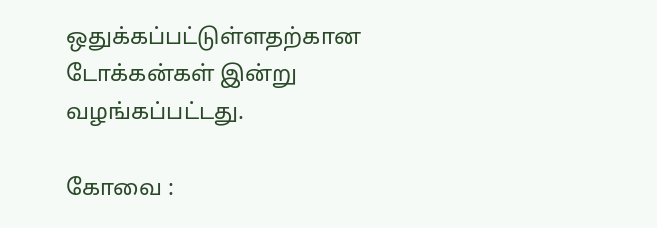ஒதுக்கப்பட்டுள்ளதற்கான டோக்கன்கள் இன்று வழங்கப்பட்டது.

கோவை :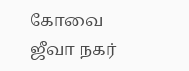கோவை ஜீவா நகர்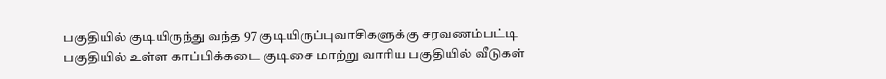பகுதியில் குடியிருந்து வந்த 97 குடியிருப்புவாசிகளுக்கு சரவணம்பட்டி பகுதியில் உள்ள காப்பிக்கடை குடிசை மாற்று வாரிய பகுதியில் வீடுகள்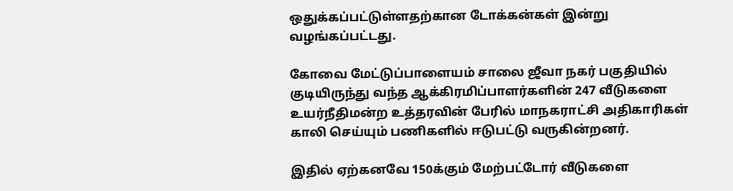ஒதுக்கப்பட்டுள்ளதற்கான டோக்கன்கள் இன்று வழங்கப்பட்டது.

கோவை மேட்டுப்பாளையம் சாலை ஜீவா நகர் பகுதியில் குடியிருந்து வந்த ஆக்கிரமிப்பாளர்களின் 247 வீடுகளை உயர்நீதிமன்ற உத்தரவின் பேரில் மாநகராட்சி அதிகாரிகள் காலி செய்யும் பணிகளில் ஈடுபட்டு வருகின்றனர்.

இதில் ஏற்கனவே 150க்கும் மேற்பட்டோர் வீடுகளை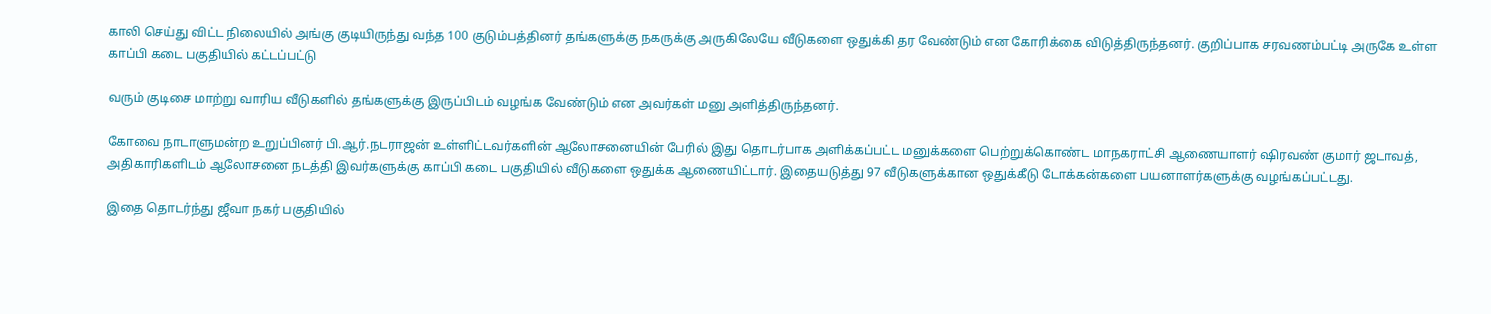காலி செய்து விட்ட நிலையில் அங்கு குடியிருந்து வந்த 100 குடும்பத்தினர் தங்களுக்கு நகருக்கு அருகிலேயே வீடுகளை ஒதுக்கி தர வேண்டும் என கோரிக்கை விடுத்திருந்தனர். குறிப்பாக சரவணம்பட்டி அருகே உள்ள காப்பி கடை பகுதியில் கட்டப்பட்டு

வரும் குடிசை மாற்று வாரிய வீடுகளில் தங்களுக்கு இருப்பிடம் வழங்க வேண்டும் என அவர்கள் மனு அளித்திருந்தனர்.

கோவை நாடாளுமன்ற உறுப்பினர் பி.ஆர்.நடராஜன் உள்ளிட்டவர்களின் ஆலோசனையின் பேரில் இது தொடர்பாக அளிக்கப்பட்ட மனுக்களை பெற்றுக்கொண்ட மாநகராட்சி ஆணையாளர் ஷிரவண் குமார் ஜடாவத், அதிகாரிகளிடம் ஆலோசனை நடத்தி இவர்களுக்கு காப்பி கடை பகுதியில் வீடுகளை ஒதுக்க ஆணையிட்டார். இதையடுத்து 97 வீடுகளுக்கான ஒதுக்கீடு டோக்கன்களை பயனாளர்களுக்கு வழங்கப்பட்டது.

இதை தொடர்ந்து ஜீவா நகர் பகுதியில்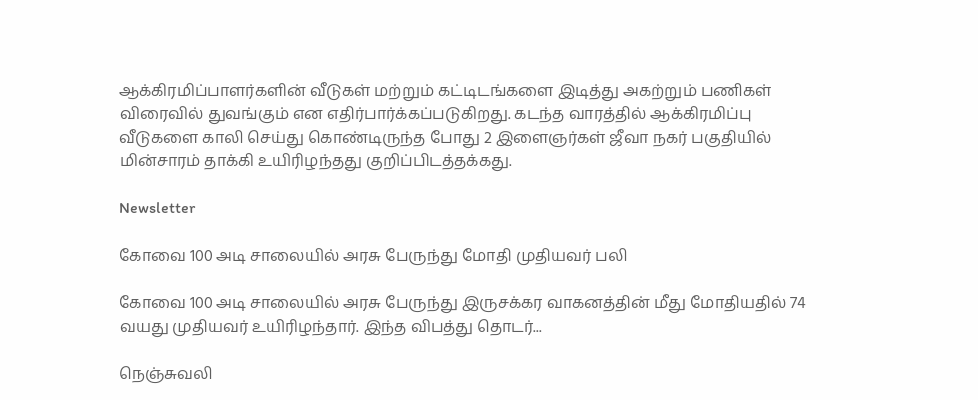ஆக்கிரமிப்பாளர்களின் வீடுகள் மற்றும் கட்டிடங்களை இடித்து அகற்றும் பணிகள் விரைவில் துவங்கும் என எதிர்பார்க்கப்படுகிறது. கடந்த வாரத்தில் ஆக்கிரமிப்பு வீடுகளை காலி செய்து கொண்டிருந்த போது 2 இளைஞர்கள் ஜீவா நகர் பகுதியில் மின்சாரம் தாக்கி உயிரிழந்தது குறிப்பிடத்தக்கது.

Newsletter

கோவை 100 அடி சாலையில் அரசு பேருந்து மோதி முதியவர் பலி

கோவை 100 அடி சாலையில் அரசு பேருந்து இருசக்கர வாகனத்தின் மீது மோதியதில் 74 வயது முதியவர் உயிரிழந்தார். இந்த விபத்து தொடர்...

நெஞ்சுவலி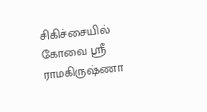சிகிச்சையில் கோவை ஸ்ரீ ராமகிருஷ்ணா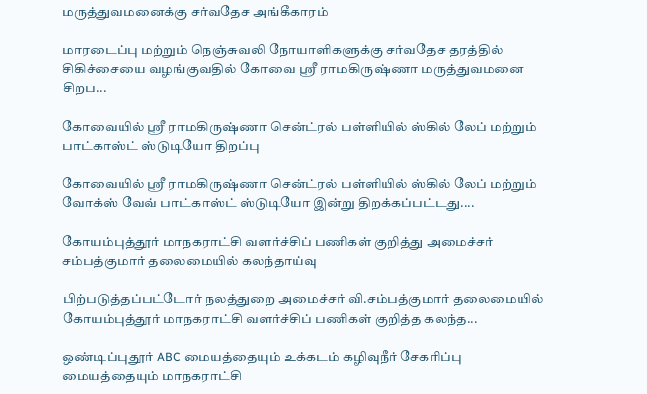மருத்துவமனைக்கு சர்வதேச அங்கீகாரம்

மாரடைப்பு மற்றும் நெஞ்சுவலி நோயாளிகளுக்கு சர்வதேச தரத்தில் சிகிச்சையை வழங்குவதில் கோவை ஸ்ரீ ராமகிருஷ்ணா மருத்துவமனை சிறப...

கோவையில் ஸ்ரீ ராமகிருஷ்ணா சென்ட்ரல் பள்ளியில் ஸ்கில் லேப் மற்றும் பாட்காஸ்ட் ஸ்டுடியோ திறப்பு

கோவையில் ஸ்ரீ ராமகிருஷ்ணா சென்ட்ரல் பள்ளியில் ஸ்கில் லேப் மற்றும் வோக்ஸ் வேவ் பாட்காஸ்ட் ஸ்டுடியோ இன்று திறக்கப்பட்டது....

கோயம்புத்தூர் மாநகராட்சி வளர்ச்சிப் பணிகள் குறித்து அமைச்சர் சம்பத்குமார் தலைமையில் கலந்தாய்வு

பிற்படுத்தப்பட்டோர் நலத்துறை அமைச்சர் வி.சம்பத்குமார் தலைமையில் கோயம்புத்தூர் மாநகராட்சி வளர்ச்சிப் பணிகள் குறித்த கலந்த...

ஒண்டிப்புதூர் ABC மையத்தையும் உக்கடம் கழிவுநீர் சேகரிப்பு மையத்தையும் மாநகராட்சி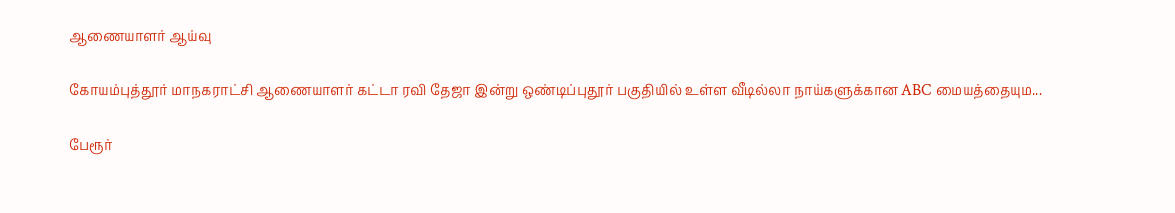ஆணையாளர் ஆய்வு

கோயம்புத்தூர் மாநகராட்சி ஆணையாளர் கட்டா ரவி தேஜா இன்று ஒண்டிப்புதூர் பகுதியில் உள்ள வீடில்லா நாய்களுக்கான ABC மையத்தையும...

பேரூர்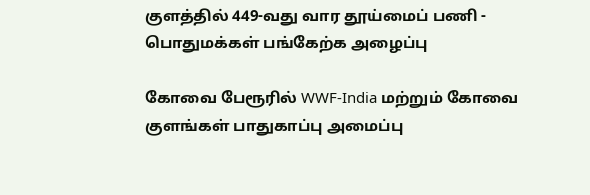குளத்தில் 449-வது வார தூய்மைப் பணி - பொதுமக்கள் பங்கேற்க அழைப்பு

கோவை பேரூரில் WWF-India மற்றும் கோவை குளங்கள் பாதுகாப்பு அமைப்பு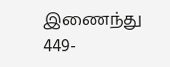இணைந்து 449-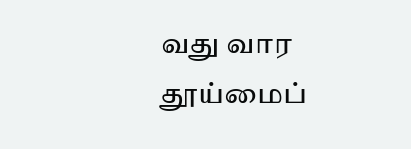வது வார தூய்மைப்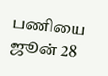பணியை ஜூன் 28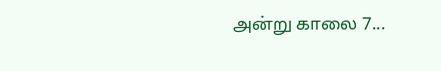அன்று காலை 7...